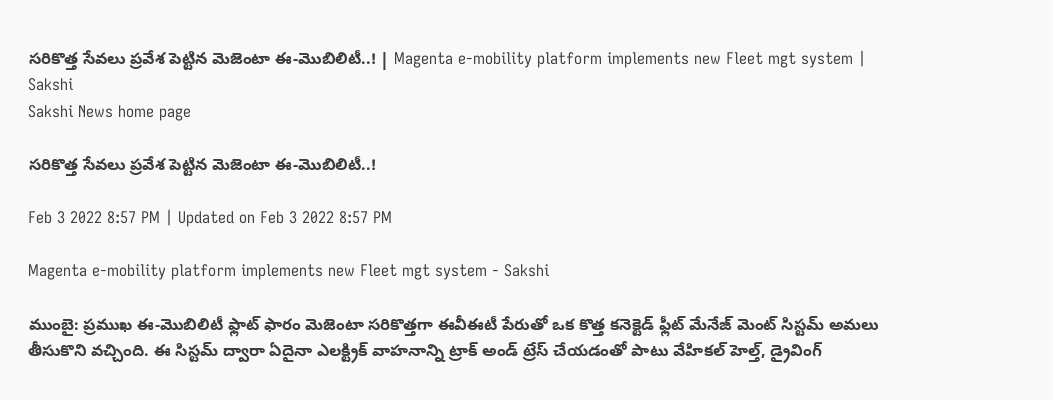సరికొత్త సేవలు ప్రవేశ పెట్టిన మెజెంటా ఈ-మొబిలిటీ..! | Magenta e-mobility platform implements new Fleet mgt system | Sakshi
Sakshi News home page

సరికొత్త సేవలు ప్రవేశ పెట్టిన మెజెంటా ఈ-మొబిలిటీ..!

Feb 3 2022 8:57 PM | Updated on Feb 3 2022 8:57 PM

Magenta e-mobility platform implements new Fleet mgt system - Sakshi

ముంబై: ప్రముఖ ఈ-మొబిలిటీ ఫ్లాట్ ఫారం మెజెంటా సరికొత్తగా ఈవీఈటీ పేరుతో ఒక కొత్త కనెక్టెడ్ ఫ్లీట్ మేనేజ్ మెంట్ సిస్టమ్ అమలు తీసుకొని వచ్చింది. ఈ సిస్టమ్ ద్వారా ఏదైనా ఎలక్ట్రిక్ వాహనాన్ని ట్రాక్ అండ్ ట్రేస్ చేయడంతో పాటు వేహికల్ హెల్త్, డ్రైవింగ్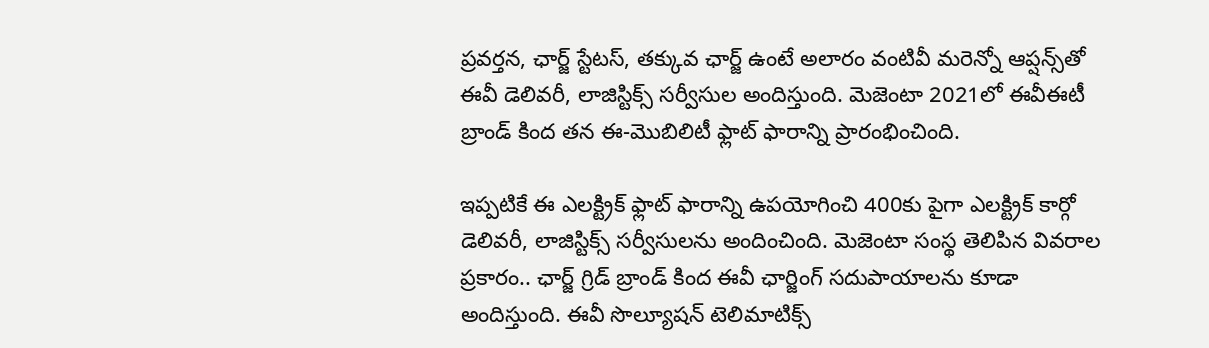ప్రవర్తన, ఛార్జ్ స్టేటస్, తక్కువ ఛార్జ్ ఉంటే అలారం వంటివీ మరెన్నో ఆప్షన్స్‌‌తో ఈవీ డెలివరీ, లాజిస్టిక్స్ సర్వీసుల అందిస్తుంది. మెజెంటా 2021లో ఈవీఈటీ బ్రాండ్ కింద తన ఈ-మొబిలిటీ ఫ్లాట్ ఫారాన్ని ప్రారంభించింది.

ఇప్పటికే ఈ ఎలక్ట్రిక్ ఫ్లాట్ ఫారాన్ని ఉపయోగించి 400కు పైగా ఎలక్ట్రిక్ కార్గో డెలివరీ, లాజిస్టిక్స్ సర్వీసులను అందించింది. మెజెంటా సంస్థ తెలిపిన వివరాల ప్రకారం.. ఛార్జ్ గ్రిడ్ బ్రాండ్ కింద ఈవీ ఛార్జింగ్ సదుపాయాలను కూడా అందిస్తుంది. ఈవీ సొల్యూషన్ టెలిమాటిక్స్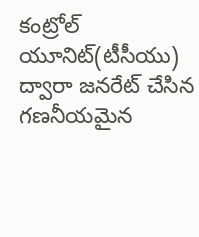కంట్రోల్ యూనిట్(టీసీయు) ద్వారా జనరేట్ చేసిన గణనీయమైన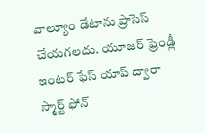వాల్యూం డేటాను ప్రాసెస్ చేయగలదు. యూజర్ ఫ్రెండ్లీ ఇంటర్ ఫేస్ యాప్ ద్వారా స్మార్ట్ ఫోన్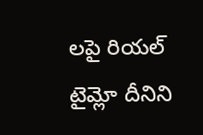లపై రియల్ టైమ్లో దీనిని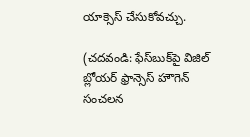యాక్సెస్ చేసుకోవచ్చు.

(చదవండి: ఫేస్‌బుక్‌పై విజిల్ బ్లోయర్ ఫ్రాన్సెస్ హౌగెన్ సంచలన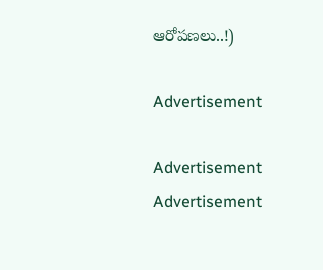ఆరోపణలు..!)

Advertisement

Advertisement
Advertisement